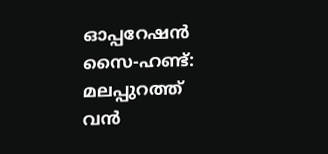ഓപ്പറേഷൻ സൈ-ഹണ്ട്: മലപ്പുറത്ത് വൻ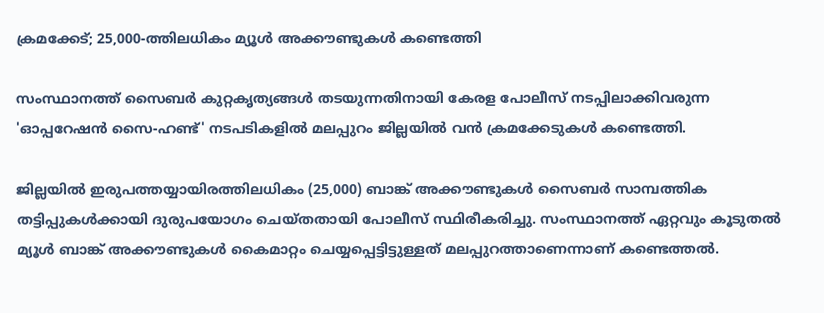ക്രമക്കേട്; 25,000-ത്തിലധികം മ്യൂൾ അക്കൗണ്ടുകൾ കണ്ടെത്തി

സംസ്ഥാനത്ത് സൈബർ കുറ്റകൃത്യങ്ങൾ തടയുന്നതിനായി കേരള പോലീസ് നടപ്പിലാക്കിവരുന്ന 'ഓപ്പറേഷൻ സൈ-ഹണ്ട്' നടപടികളിൽ മലപ്പുറം ജില്ലയിൽ വൻ ക്രമക്കേടുകൾ കണ്ടെത്തി.

ജില്ലയിൽ ഇരുപത്തയ്യായിരത്തിലധികം (25,000) ബാങ്ക് അക്കൗണ്ടുകൾ സൈബർ സാമ്പത്തിക തട്ടിപ്പുകൾക്കായി ദുരുപയോഗം ചെയ്തതായി പോലീസ് സ്ഥിരീകരിച്ചു. സംസ്ഥാനത്ത് ഏറ്റവും കൂടുതൽ മ്യൂൾ ബാങ്ക് അക്കൗണ്ടുകൾ കൈമാറ്റം ചെയ്യപ്പെട്ടിട്ടുള്ളത് മലപ്പുറത്താണെന്നാണ് കണ്ടെത്തൽ.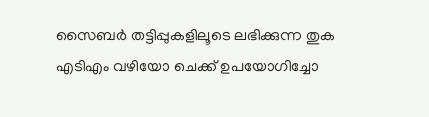സൈബർ തട്ടിപ്പുകളിലൂടെ ലഭിക്കുന്ന തുക എടിഎം വഴിയോ ചെക്ക് ഉപയോഗിച്ചോ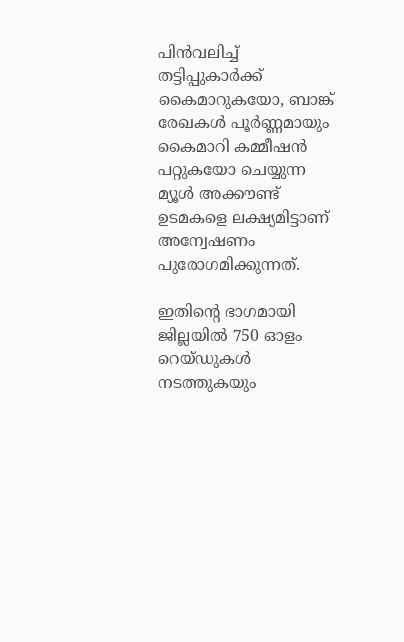പിൻവലിച്ച് തട്ടിപ്പുകാർക്ക് കൈമാറുകയോ, ബാങ്ക് രേഖകൾ പൂർണ്ണമായും കൈമാറി കമ്മീഷൻ പറ്റുകയോ ചെയ്യുന്ന മ്യൂൾ അക്കൗണ്ട് ഉടമകളെ ലക്ഷ്യമിട്ടാണ് അന്വേഷണം പുരോഗമിക്കുന്നത്.

ഇതിന്റെ ഭാഗമായി ജില്ലയിൽ 750 ഓളം റെയ്ഡുകൾ നടത്തുകയും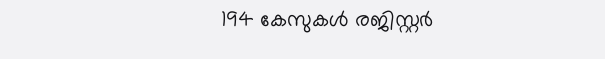194 കേസുകൾ രജിസ്റ്റർ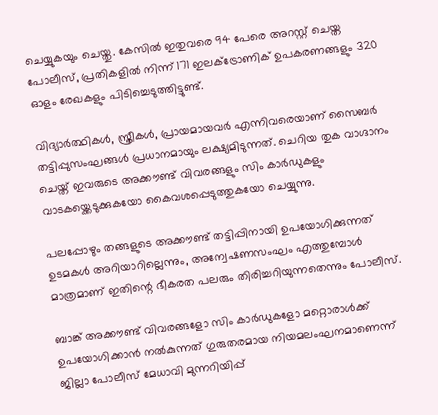ചെയ്യുകയും ചെയ്തു. കേസിൽ ഇതുവരെ 94 പേരെ അറസ്റ്റ് ചെയ്ത പോലീസ്, പ്രതികളിൽ നിന്ന് 171 ഇലക്ട്രോണിക് ഉപകരണങ്ങളും 320 ഓളം രേഖകളും പിടിച്ചെടുത്തിട്ടുണ്ട്.

വിദ്യാർത്ഥികൾ, സ്ത്രീകൾ, പ്രായമായവർ എന്നിവരെയാണ് സൈബർ തട്ടിപ്പുസംഘങ്ങൾ പ്രധാനമായും ലക്ഷ്യമിടുന്നത്. ചെറിയ തുക വാഗ്ദാനം ചെയ്ത് ഇവരുടെ അക്കൗണ്ട് വിവരങ്ങളും സിം കാർഡുകളും വാടകയ്ക്കെടുക്കുകയോ കൈവശപ്പെടുത്തുകയോ ചെയ്യുന്നു.

പലപ്പോഴും തങ്ങളുടെ അക്കൗണ്ട് തട്ടിപ്പിനായി ഉപയോഗിക്കുന്നത് ഉടമകൾ അറിയാറില്ലെന്നും, അന്വേഷണസംഘം എത്തുമ്പോൾ മാത്രമാണ് ഇതിന്റെ ഭീകരത പലരും തിരിച്ചറിയുന്നതെന്നും പോലീസ്.

ബാങ്ക് അക്കൗണ്ട് വിവരങ്ങളോ സിം കാർഡുകളോ മറ്റൊരാൾക്ക് ഉപയോഗിക്കാൻ നൽകുന്നത് ഗുരുതരമായ നിയമലംഘനമാണെന്ന് ജില്ലാ പോലീസ് മേധാവി മുന്നറിയിപ്പ്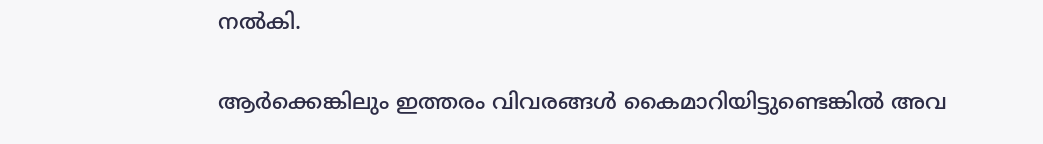നൽകി.

ആർക്കെങ്കിലും ഇത്തരം വിവരങ്ങൾ കൈമാറിയിട്ടുണ്ടെങ്കിൽ അവ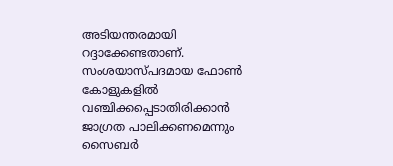അടിയന്തരമായി റദ്ദാക്കേണ്ടതാണ്. സംശയാസ്പദമായ ഫോൺ കോളുകളിൽ വഞ്ചിക്കപ്പെടാതിരിക്കാൻ ജാഗ്രത പാലിക്കണമെന്നും സൈബർ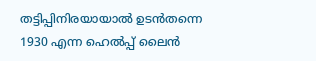തട്ടിപ്പിനിരയായാൽ ഉടൻതന്നെ 1930 എന്ന ഹെൽപ്പ് ലൈൻ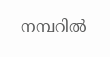നമ്പറിൽ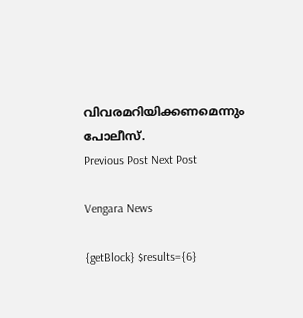വിവരമറിയിക്കണമെന്നും പോലീസ്.
Previous Post Next Post

Vengara News

{getBlock} $results={6}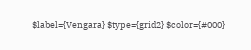$label={Vengara} $type={grid2} $color={#000}